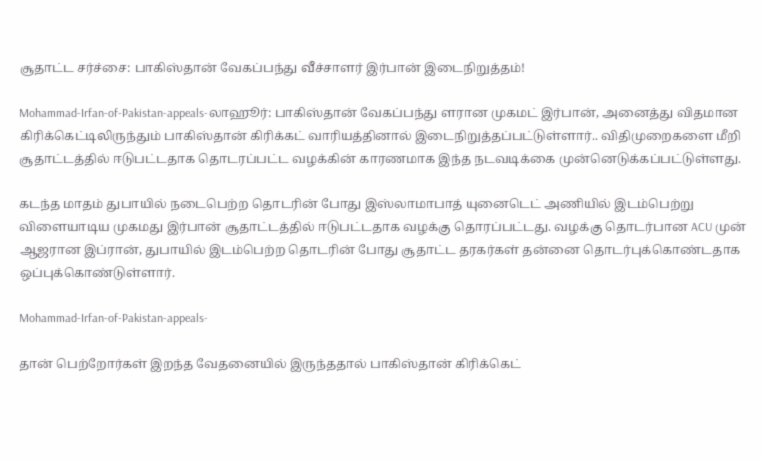சூதாட்ட சர்ச்சை: பாகிஸ்தான் வேகப்பந்து வீச்சாளர் இர்பான் இடைநிறுத்தம்!

Mohammad-Irfan-of-Pakistan-appeals-லாஹூர்: பாகிஸ்தான் வேகப்பந்து ளரான முகமட் இர்பான், அனைத்து விதமான கிரிக்கெட்டிலிருந்தும் பாகிஸ்தான் கிரிக்கட் வாரியத்தினால் இடைநிறுத்தப்பட்டுள்ளார்.. விதிமுறைகளை மீறி சூதாட்டத்தில் ஈடுபட்டதாக தொடரப்பட்ட வழக்கின் காரணமாக இந்த நடவடிக்கை முன்னெடுக்கப்பட்டுள்ளது.

கடந்த மாதம் துபாயில் நடைபெற்ற தொடரின் போது இஸ்லாமாபாத் யுனைடெட் அணியில் இடம்பெற்று விளையாடிய முகமது இர்பான் சூதாட்டத்தில் ஈடுபட்டதாக வழக்கு தொரப்பட்டது. வழக்கு தொடர்பான ACU முன் ஆஜரான இப்ரான், துபாயில் இடம்பெற்ற தொடரின் போது சூதாட்ட தரகர்கள் தன்னை தொடர்புக்கொண்டதாக ஒப்புக்கொண்டுள்ளார்.

Mohammad-Irfan-of-Pakistan-appeals-

தான் பெற்றோர்கள் இறந்த வேதனையில் இருந்ததால் பாகிஸ்தான் கிரிக்கெட்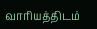வாரியத்திடம்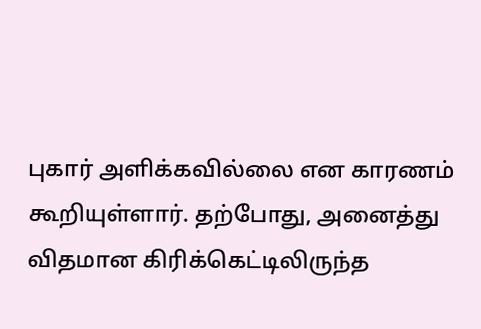புகார் அளிக்கவில்லை என காரணம் கூறியுள்ளார். தற்போது, அனைத்து விதமான கிரிக்கெட்டிலிருந்த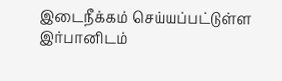இடைநீக்கம் செய்யப்பட்டுள்ள இர்பானிடம்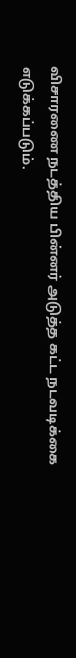விசாரணை நடத்திய பின்னர் அடுத்த கட்ட நடவடிக்கை எடுக்கப்படும்.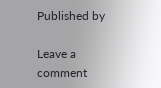Published by

Leave a comment